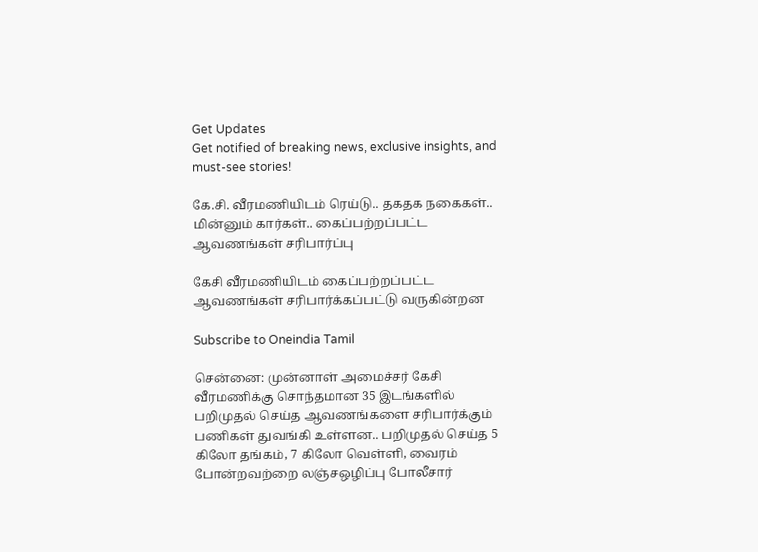Get Updates
Get notified of breaking news, exclusive insights, and must-see stories!

கே.சி. வீரமணியிடம் ரெய்டு.. தகதக நகைகள்.. மின்னும் கார்கள்.. கைப்பற்றப்பட்ட ஆவணங்கள் சரிபார்ப்பு

கேசி வீரமணியிடம் கைப்பற்றப்பட்ட ஆவணங்கள் சரிபார்க்கப்பட்டு வருகின்றன

Subscribe to Oneindia Tamil

சென்னை: முன்னாள் அமைச்சர் கேசி வீரமணிக்கு சொந்தமான 35 இடங்களில் பறிமுதல் செய்த ஆவணங்களை சரிபார்க்கும் பணிகள் துவங்கி உள்ளன.. பறிமுதல் செய்த 5 கிலோ தங்கம், 7 கிலோ வெள்ளி, வைரம் போன்றவற்றை லஞ்சஒழிப்பு போலீசார்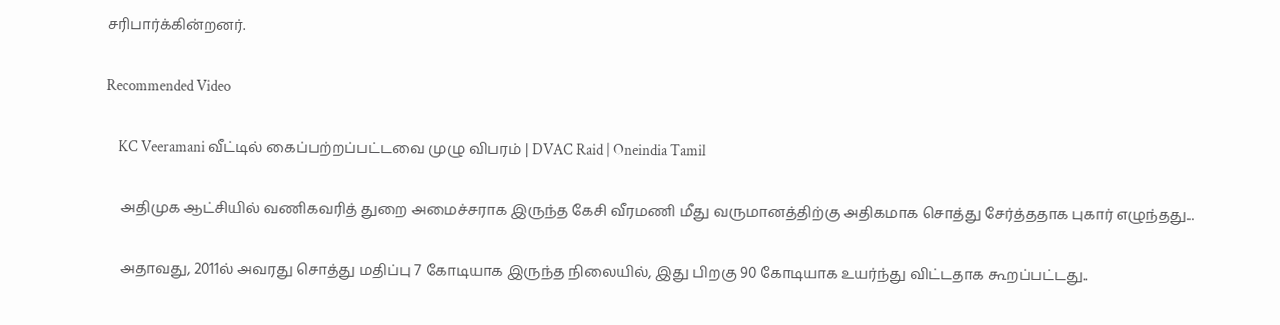சரிபார்க்கின்றனர்.

Recommended Video

    KC Veeramani வீட்டில் கைப்பற்றப்பட்டவை முழு விபரம் | DVAC Raid | Oneindia Tamil

    அதிமுக ஆட்சியில் வணிகவரித் துறை அமைச்சராக இருந்த கேசி வீரமணி மீது வருமானத்திற்கு அதிகமாக சொத்து சேர்த்ததாக புகார் எழுந்தது...

    அதாவது, 2011ல் அவரது சொத்து மதிப்பு 7 கோடியாக இருந்த நிலையில், இது பிறகு 90 கோடியாக உயர்ந்து விட்டதாக கூறப்பட்டது..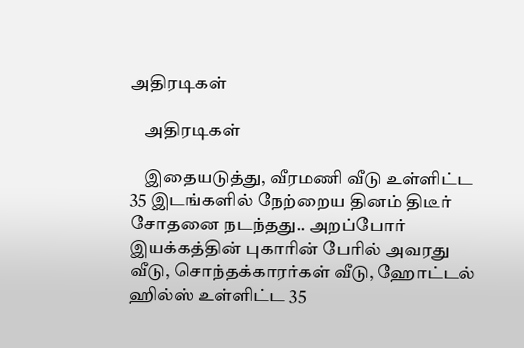அதிரடிகள்

    அதிரடிகள்

    இதையடுத்து, வீரமணி வீடு உள்ளிட்ட 35 இடங்களில் நேற்றைய தினம் திடீர் சோதனை நடந்தது.. அறப்போர் இயக்கத்தின் புகாரின் பேரில் அவரது வீடு, சொந்தக்காரர்கள் வீடு, ஹோட்டல் ஹில்ஸ் உள்ளிட்ட 35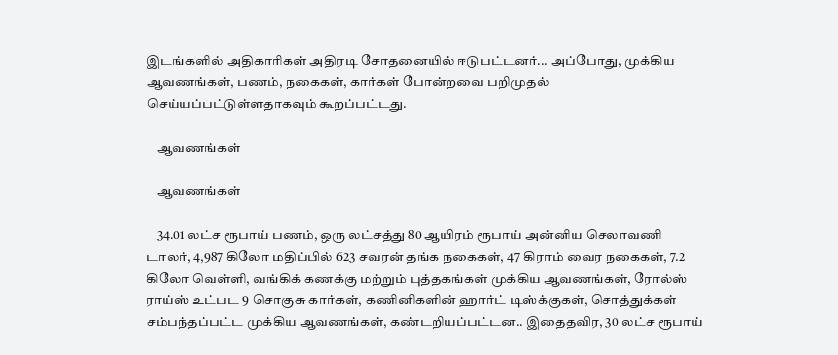இடங்களில் அதிகாரிகள் அதிரடி சோதனையில் ஈடுபட்டனர்... அப்போது, முக்கிய ஆவணங்கள், பணம், நகைகள், கார்கள் போன்றவை பறிமுதல் செய்யப்பட்டுள்ளதாகவும் கூறப்பட்டது.

    ஆவணங்கள்

    ஆவணங்கள்

    34.01 லட்ச ரூபாய் பணம், ஒரு லட்சத்து 80 ஆயிரம் ரூபாய் அன்னிய செலாவணி டாலர், 4,987 கிலோ மதிப்பில் 623 சவரன் தங்க நகைகள், 47 கிராம் வைர நகைகள், 7.2 கிலோ வெள்ளி, வங்கிக் கணக்கு மற்றும் புத்தகங்கள் முக்கிய ஆவணங்கள், ரோல்ஸ் ராய்ஸ் உட்பட 9 சொகுசு கார்கள், கணினிகளின் ஹார்ட் டிஸ்க்குகள், சொத்துக்கள் சம்பந்தப்பட்ட முக்கிய ஆவணங்கள், கண்டறியப்பட்டன.. இதைதவிர, 30 லட்ச ரூபாய்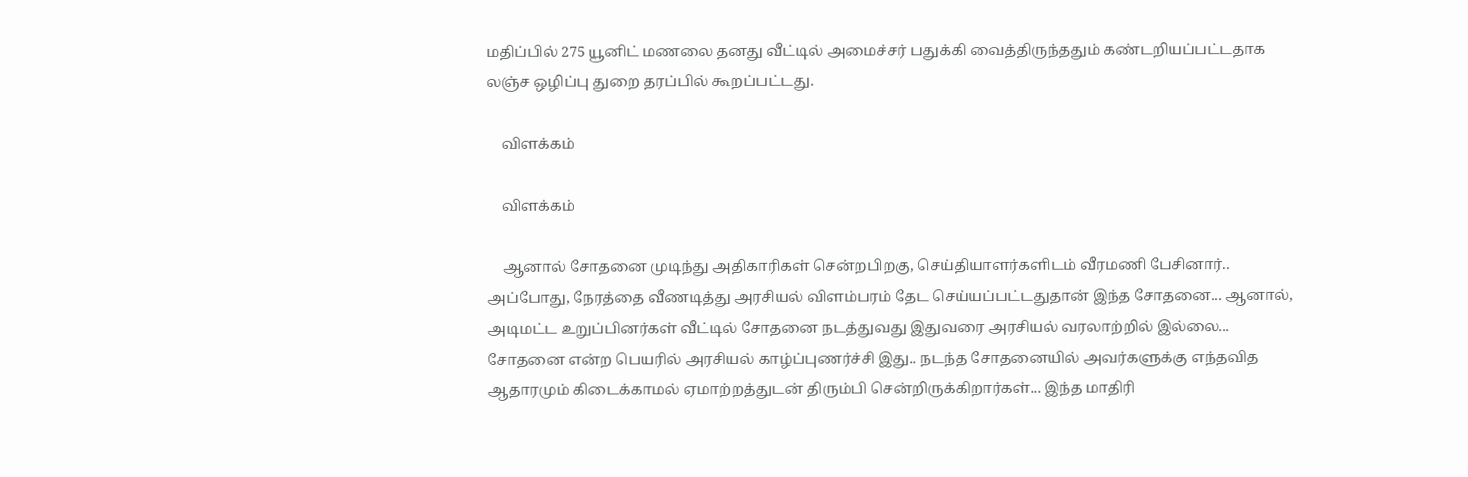மதிப்பில் 275 யூனிட் மணலை தனது வீட்டில் அமைச்சர் பதுக்கி வைத்திருந்ததும் கண்டறியப்பட்டதாக லஞ்ச ஒழிப்பு துறை தரப்பில் கூறப்பட்டது.

    விளக்கம்

    விளக்கம்

    ஆனால் சோதனை முடிந்து அதிகாரிகள் சென்றபிறகு, செய்தியாளர்களிடம் வீரமணி பேசினார்.. அப்போது, நேரத்தை வீணடித்து அரசியல் விளம்பரம் தேட செய்யப்பட்டதுதான் இந்த சோதனை... ஆனால், அடிமட்ட உறுப்பினர்கள் வீட்டில் சோதனை நடத்துவது இதுவரை அரசியல் வரலாற்றில் இல்லை... சோதனை என்ற பெயரில் அரசியல் காழ்ப்புணர்ச்சி இது.. நடந்த சோதனையில் அவர்களுக்கு எந்தவித ஆதாரமும் கிடைக்காமல் ஏமாற்றத்துடன் திரும்பி சென்றிருக்கிறார்கள்... இந்த மாதிரி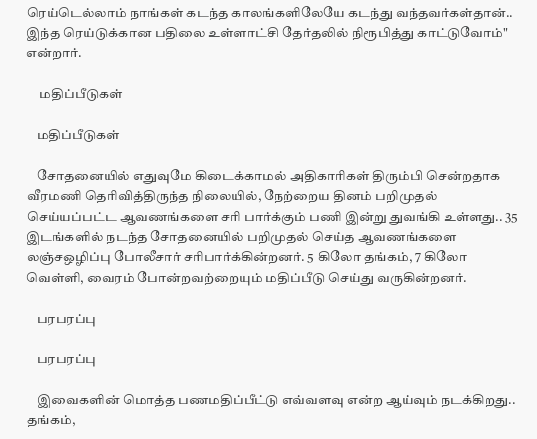ரெய்டெல்லாம் நாங்கள் கடந்த காலங்களிலேயே கடந்து வந்தவர்கள்தான்.. இந்த ரெய்டுக்கான பதிலை உள்ளாட்சி தேர்தலில் நிரூபித்து காட்டுவோம்" என்றார்.

     மதிப்பீடுகள்

    மதிப்பீடுகள்

    சோதனையில் எதுவுமே கிடைக்காமல் அதிகாரிகள் திரும்பி சென்றதாக வீரமணி தெரிவித்திருந்த நிலையில், நேற்றைய தினம் பறிமுதல் செய்யப்பட்ட ஆவணங்களை சரி பார்க்கும் பணி இன்று துவங்கி உள்ளது.. 35 இடங்களில் நடந்த சோதனையில் பறிமுதல் செய்த ஆவணங்களை லஞ்சஒழிப்பு போலீசார் சரிபார்க்கின்றனர். 5 கிலோ தங்கம், 7 கிலோ வெள்ளி, வைரம் போன்றவற்றையும் மதிப்பீடு செய்து வருகின்றனர்.

    பரபரப்பு

    பரபரப்பு

    இவைகளின் மொத்த பணமதிப்பீட்டு எவ்வளவு என்ற ஆய்வும் நடக்கிறது.. தங்கம்,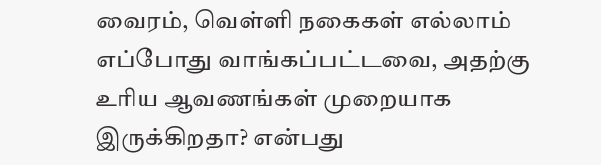வைரம், வெள்ளி நகைகள் எல்லாம் எப்போது வாங்கப்பட்டவை, அதற்கு உரிய ஆவணங்கள் முறையாக இருக்கிறதா? என்பது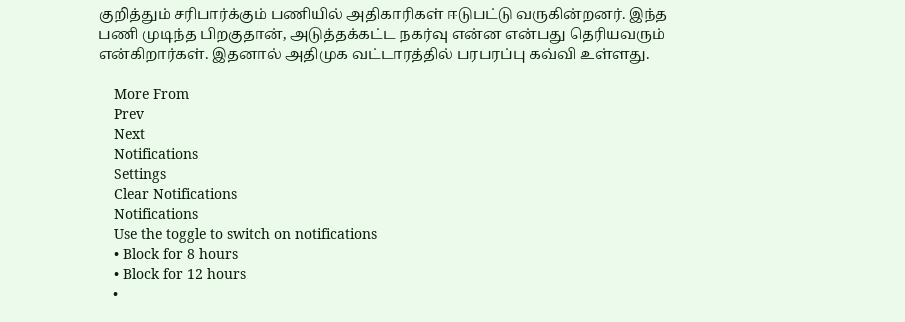குறித்தும் சரிபார்க்கும் பணியில் அதிகாரிகள் ஈடுபட்டு வருகின்றனர். இந்த பணி முடிந்த பிறகுதான், அடுத்தக்கட்ட நகர்வு என்ன என்பது தெரியவரும் என்கிறார்கள். இதனால் அதிமுக வட்டாரத்தில் பரபரப்பு கவ்வி உள்ளது.

    More From
    Prev
    Next
    Notifications
    Settings
    Clear Notifications
    Notifications
    Use the toggle to switch on notifications
    • Block for 8 hours
    • Block for 12 hours
    •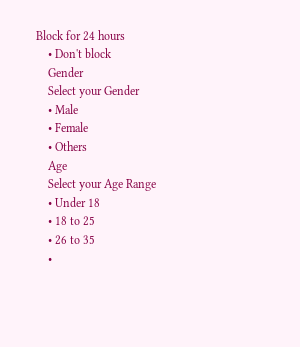Block for 24 hours
    • Don't block
    Gender
    Select your Gender
    • Male
    • Female
    • Others
    Age
    Select your Age Range
    • Under 18
    • 18 to 25
    • 26 to 35
    •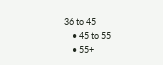36 to 45
    • 45 to 55
    • 55+